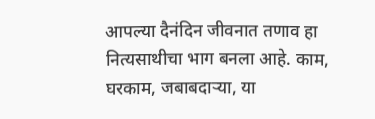आपल्या दैनंदिन जीवनात तणाव हा नित्यसाथीचा भाग बनला आहे. काम, घरकाम, जबाबदाऱ्या, या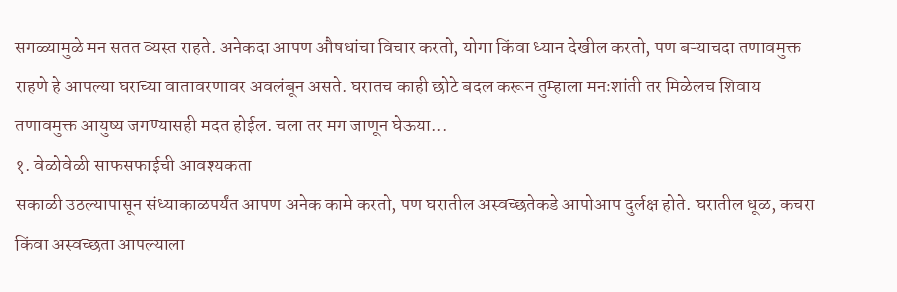सगळ्यामुळे मन सतत व्यस्त राहते. अनेकदा आपण औषधांचा विचार करतो, योगा किंवा ध्यान देखील करतो, पण बऱ्याचदा तणावमुक्त राहणे हे आपल्या घराच्या वातावरणावर अवलंबून असते. घरातच काही छोटे बदल करून तुम्हाला मनःशांती तर मिळेलच शिवाय तणावमुक्त आयुष्य जगण्यासही मदत होईल. चला तर मग जाणून घेऊया...
१. वेळोवेळी साफसफाईची आवश्यकता
सकाळी उठल्यापासून संध्याकाळपर्यंत आपण अनेक कामे करतो, पण घरातील अस्वच्छतेकडे आपोआप दुर्लक्ष होते. घरातील धूळ, कचरा किंवा अस्वच्छता आपल्याला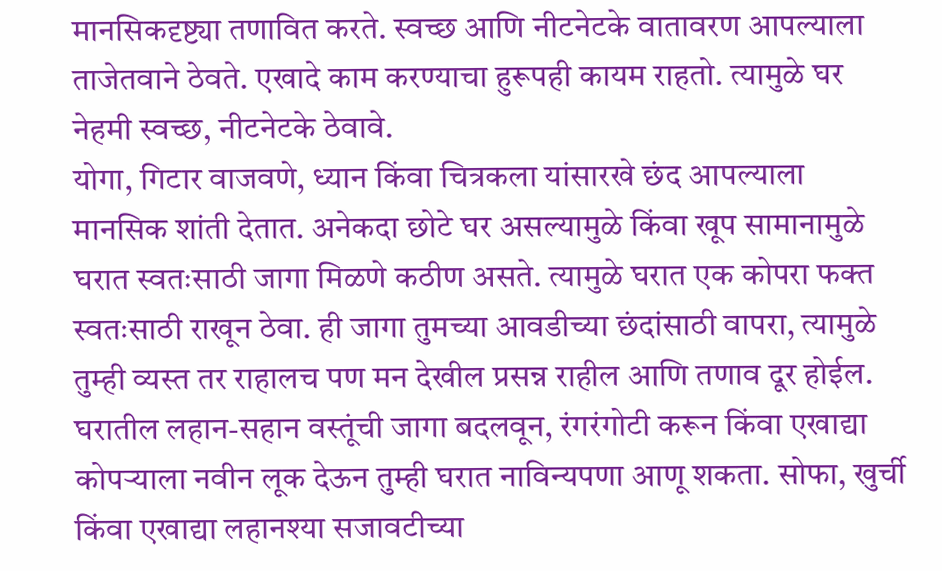मानसिकदृष्ट्या तणावित करते. स्वच्छ आणि नीटनेटके वातावरण आपल्याला ताजेतवाने ठेवते. एखादे काम करण्याचा हुरूपही कायम राहतो. त्यामुळे घर नेहमी स्वच्छ, नीटनेटके ठेवावे.
योगा, गिटार वाजवणे, ध्यान किंवा चित्रकला यांसारखे छंद आपल्याला मानसिक शांती देतात. अनेकदा छोटे घर असल्यामुळे किंवा खूप सामानामुळे घरात स्वतःसाठी जागा मिळणे कठीण असते. त्यामुळे घरात एक कोपरा फक्त स्वतःसाठी राखून ठेवा. ही जागा तुमच्या आवडीच्या छंदांसाठी वापरा, त्यामुळे तुम्ही व्यस्त तर राहालच पण मन देखील प्रसन्न राहील आणि तणाव दूर होईल.
घरातील लहान-सहान वस्तूंची जागा बदलवून, रंगरंगोटी करून किंवा एखाद्या कोपऱ्याला नवीन लूक देऊन तुम्ही घरात नाविन्यपणा आणू शकता. सोफा, खुर्ची किंवा एखाद्या लहानश्या सजावटीच्या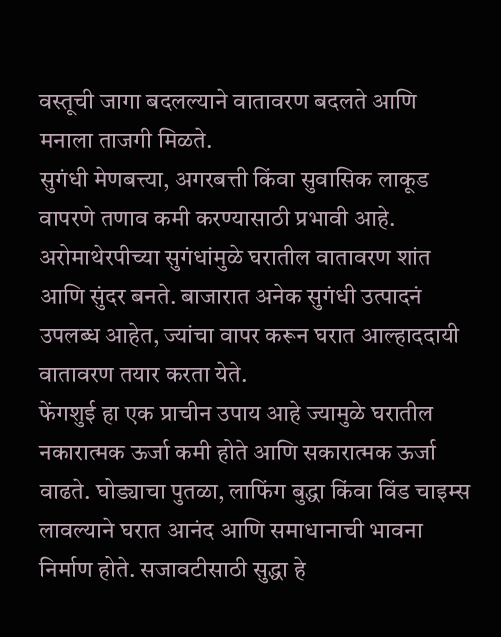वस्तूची जागा बदलल्याने वातावरण बदलते आणि मनाला ताजगी मिळते.
सुगंधी मेणबत्त्या, अगरबत्ती किंवा सुवासिक लाकूड वापरणे तणाव कमी करण्यासाठी प्रभावी आहे. अरोमाथेरपीच्या सुगंधांमुळे घरातील वातावरण शांत आणि सुंदर बनते. बाजारात अनेक सुगंधी उत्पादनं उपलब्ध आहेत, ज्यांचा वापर करून घरात आल्हाददायी वातावरण तयार करता येते.
फेंगशुई हा एक प्राचीन उपाय आहे ज्यामुळे घरातील नकारात्मक ऊर्जा कमी होते आणि सकारात्मक ऊर्जा वाढते. घोड्याचा पुतळा, लाफिंग बुद्धा किंवा विंड चाइम्स लावल्याने घरात आनंद आणि समाधानाची भावना निर्माण होते. सजावटीसाठी सुद्धा हे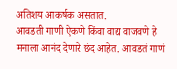अतिशय आकर्षक असतात.
आवडती गाणी ऐकणे किंवा वाद्य वाजवणे हे मनाला आनंद देणारे छंद आहेत. आवडतं गाणं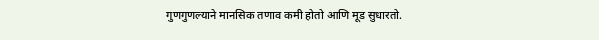गुणगुणल्याने मानसिक तणाव कमी होतो आणि मूड सुधारतो.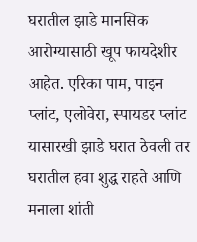घरातील झाडे मानसिक आरोग्यासाठी खूप फायदेशीर आहेत. एरिका पाम, पाइन प्लांट, एलोवेरा, स्पायडर प्लांट यासारखी झाडे घरात ठेवली तर घरातील हवा शुद्ध राहते आणि मनाला शांती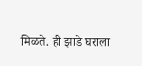मिळते. ही झाडे घराला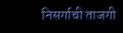निसर्गाची ताजगी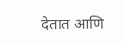देतात आणि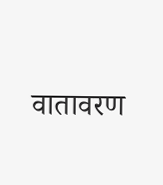वातावरण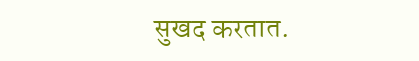सुखद करतात.